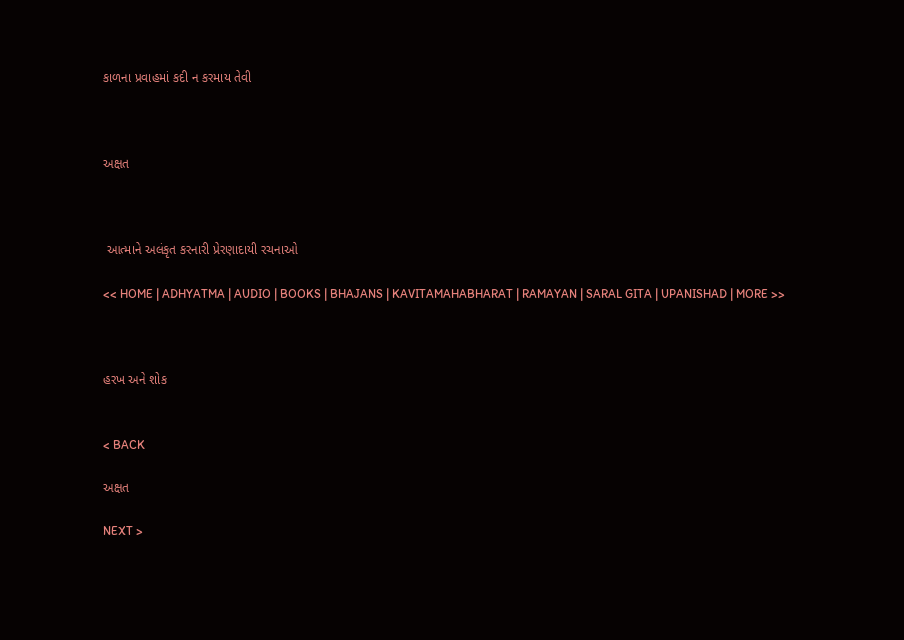કાળના પ્રવાહમાં કદી ન કરમાય તેવી



અક્ષત



 આત્માને અલંકૃત કરનારી પ્રેરણાદાયી રચનાઓ

<< HOME | ADHYATMA | AUDIO | BOOKS | BHAJANS | KAVITAMAHABHARAT | RAMAYAN | SARAL GITA | UPANISHAD | MORE >>



હરખ અને શોક


< BACK

અક્ષત

NEXT >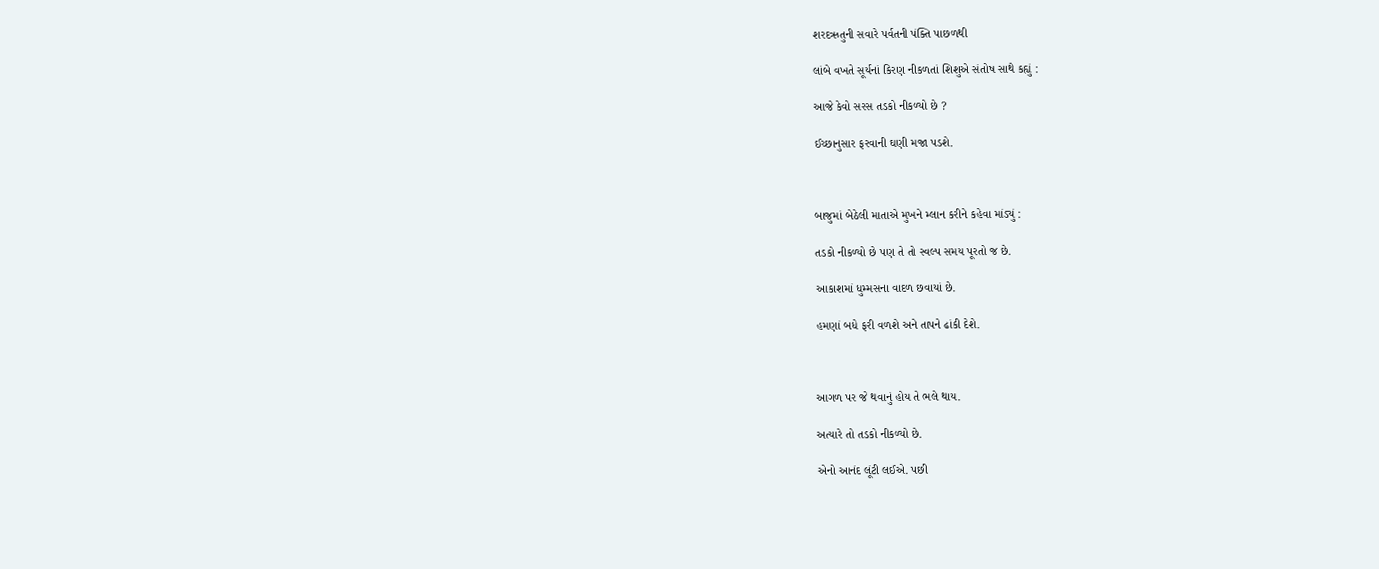શરદઋતુની સવારે પર્વતની પંક્તિ પાછળથી

લાંબે વખતે સૂર્યનાં કિરણ નીકળતાં શિશુએ સંતોષ સાથે કહ્યું :

આજે કેવો સરસ તડકો નીકળ્યો છે ?

ઈચ્છાનુસાર ફરવાની ઘણી મજા પડશે.



બાજુમાં બેઠેલી માતાએ મુખને મ્લાન કરીને કહેવા માંડ્યું :

તડકો નીકળ્યો છે પણ તે તો સ્વલ્પ સમય પૂરતો જ છે.

આકાશમાં ધુમ્મસના વાદળ છવાયાં છે.

હમણાં બધે ફરી વળશે અને તાપને ઢાંકી દેશે.



આગળ પર જે થવાનું હોય તે ભલે થાય.

અત્યારે તો તડકો નીકળ્યો છે.

એનો આનંદ લૂંટી લઈએ. પછી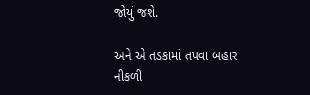જોયું જશે.

અને એ તડકામાં તપવા બહાર નીકળી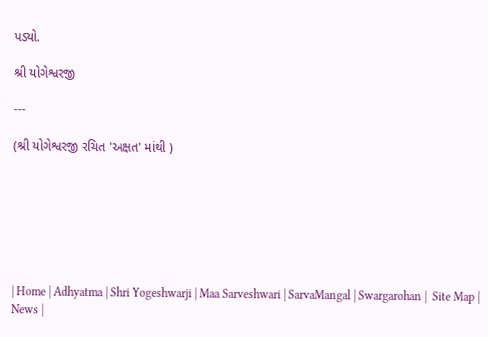પડ્યો.

શ્રી યોગેશ્વરજી

---

(શ્રી યોગેશ્વરજી રચિત 'અક્ષત' માંથી )







| Home | Adhyatma | Shri Yogeshwarji | Maa Sarveshwari | SarvaMangal | Swargarohan |  Site Map | News |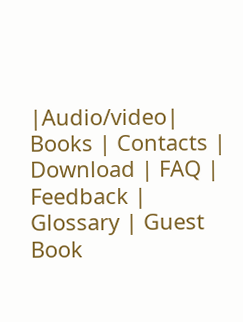|Audio/video| Books | Contacts | Download | FAQ | Feedback | Glossary | Guest Book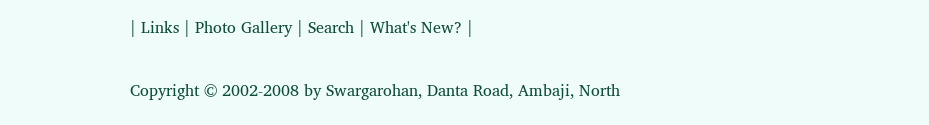| Links | Photo Gallery | Search | What's New? |

Copyright © 2002-2008 by Swargarohan, Danta Road, Ambaji, North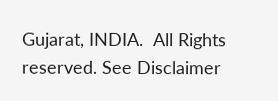Gujarat, INDIA.  All Rights reserved. See Disclaimer